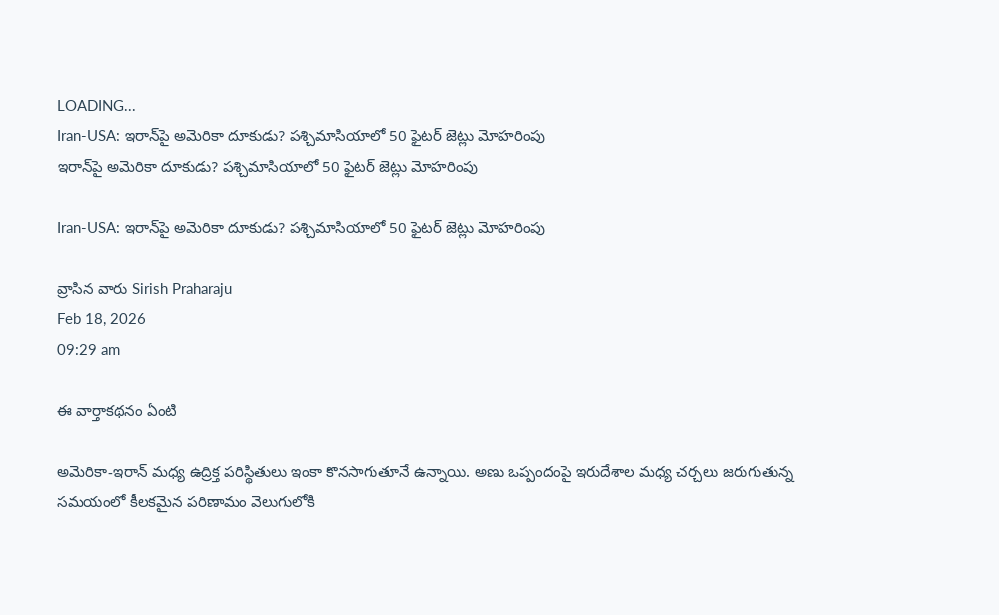LOADING...
Iran-USA: ఇరాన్‌పై అమెరికా దూకుడు? పశ్చిమాసియాలో 50 ఫైటర్‌ జెట్లు మోహరింపు
ఇరాన్‌పై అమెరికా దూకుడు? పశ్చిమాసియాలో 50 ఫైటర్‌ జెట్లు మోహరింపు

Iran-USA: ఇరాన్‌పై అమెరికా దూకుడు? పశ్చిమాసియాలో 50 ఫైటర్‌ జెట్లు మోహరింపు

వ్రాసిన వారు Sirish Praharaju
Feb 18, 2026
09:29 am

ఈ వార్తాకథనం ఏంటి

అమెరికా-ఇరాన్‌ మధ్య ఉద్రిక్త పరిస్థితులు ఇంకా కొనసాగుతూనే ఉన్నాయి. అణు ఒప్పందంపై ఇరుదేశాల మధ్య చర్చలు జరుగుతున్న సమయంలో కీలకమైన పరిణామం వెలుగులోకి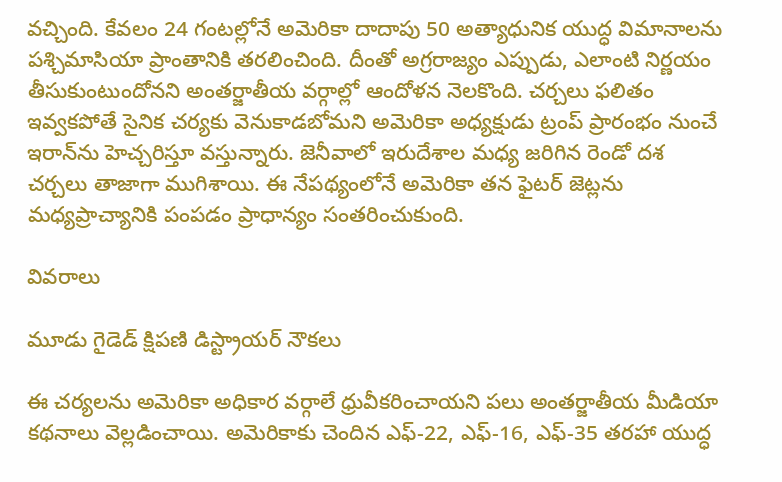వచ్చింది. కేవలం 24 గంటల్లోనే అమెరికా దాదాపు 50 అత్యాధునిక యుద్ధ విమానాలను పశ్చిమాసియా ప్రాంతానికి తరలించింది. దీంతో అగ్రరాజ్యం ఎప్పుడు, ఎలాంటి నిర్ణయం తీసుకుంటుందోనని అంతర్జాతీయ వర్గాల్లో ఆందోళన నెలకొంది. చర్చలు ఫలితం ఇవ్వకపోతే సైనిక చర్యకు వెనుకాడబోమని అమెరికా అధ్యక్షుడు ట్రంప్‌ ప్రారంభం నుంచే ఇరాన్‌ను హెచ్చరిస్తూ వస్తున్నారు. జెనీవాలో ఇరుదేశాల మధ్య జరిగిన రెండో దశ చర్చలు తాజాగా ముగిశాయి. ఈ నేపథ్యంలోనే అమెరికా తన ఫైటర్‌ జెట్లను మధ్యప్రాచ్యానికి పంపడం ప్రాధాన్యం సంతరించుకుంది.

వివరాలు

మూడు గైడెడ్‌ క్షిపణి డిస్ట్రాయర్‌ నౌకలు

ఈ చర్యలను అమెరికా అధికార వర్గాలే ధ్రువీకరించాయని పలు అంతర్జాతీయ మీడియా కథనాలు వెల్లడించాయి. అమెరికాకు చెందిన ఎఫ్‌-22, ఎఫ్‌-16, ఎఫ్‌-35 తరహా యుద్ధ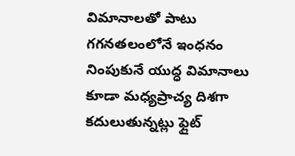విమానాలతో పాటు గగనతలంలోనే ఇంధనం నింపుకునే యుద్ధ విమానాలు కూడా మధ్యప్రాచ్య దిశగా కదులుతున్నట్లు ఫ్లైట్‌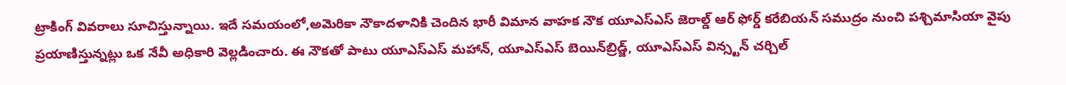ట్రాకింగ్‌ వివరాలు సూచిస్తున్నాయి. ఇదే సమయంలో,అమెరికా నౌకాదళానికి చెందిన భారీ విమాన వాహక నౌక యూఎస్‌ఎస్‌ జెరాల్డ్‌ ఆర్‌ ఫోర్డ్‌ కరేబియన్‌ సముద్రం నుంచి పశ్చిమాసియా వైపు ప్రయాణిస్తున్నట్లు ఒక నేవీ అధికారి వెల్లడించారు. ఈ నౌకతో పాటు యూఎస్‌ఎస్‌ మహాన్‌, యూఎస్‌ఎస్‌ బెయిన్‌బ్రిడ్జ్‌, యూఎస్‌ఎస్‌ విన్స్టన్‌ చర్చిల్‌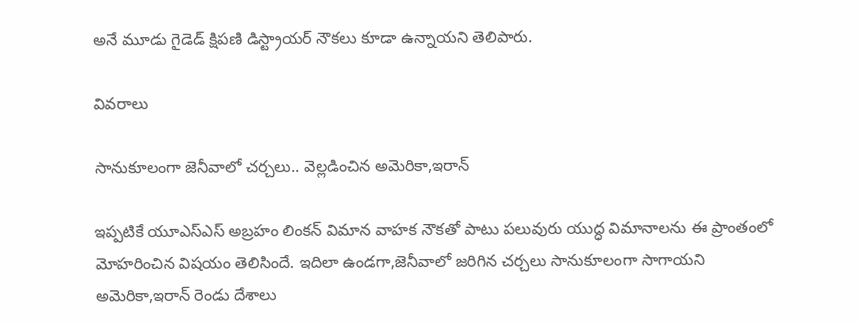అనే మూడు గైడెడ్‌ క్షిపణి డిస్ట్రాయర్‌ నౌకలు కూడా ఉన్నాయని తెలిపారు.

వివరాలు

సానుకూలంగా జెనీవాలో చర్చలు.. వెల్లడించిన అమెరికా,ఇరాన్

ఇప్పటికే యూఎస్‌ఎస్‌ అబ్రహం లింకన్‌ విమాన వాహక నౌకతో పాటు పలువురు యుద్ధ విమానాలను ఈ ప్రాంతంలో మోహరించిన విషయం తెలిసిందే. ఇదిలా ఉండగా,జెనీవాలో జరిగిన చర్చలు సానుకూలంగా సాగాయని అమెరికా,ఇరాన్‌ రెండు దేశాలు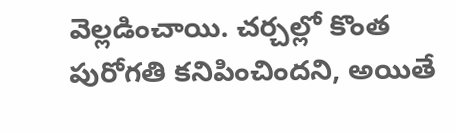వెల్లడించాయి. చర్చల్లో కొంత పురోగతి కనిపించిందని, అయితే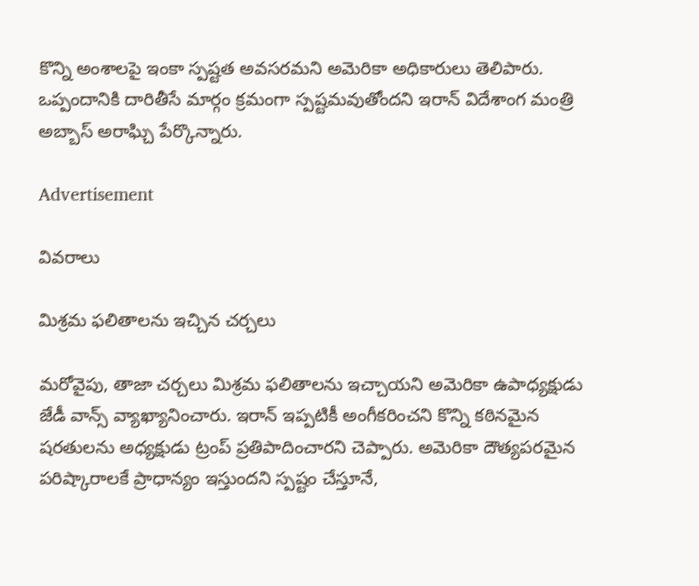కొన్ని అంశాలపై ఇంకా స్పష్టత అవసరమని అమెరికా అధికారులు తెలిపారు. ఒప్పందానికి దారితీసే మార్గం క్రమంగా స్పష్టమవుతోందని ఇరాన్‌ విదేశాంగ మంత్రి అబ్బాస్‌ అరాఘ్చి పేర్కొన్నారు.

Advertisement

వివరాలు

మిశ్రమ ఫలితాలను ఇచ్చిన చర్చలు

మరోవైపు, తాజా చర్చలు మిశ్రమ ఫలితాలను ఇచ్చాయని అమెరికా ఉపాధ్యక్షుడు జేడీ వాన్స్‌ వ్యాఖ్యానించారు. ఇరాన్‌ ఇప్పటికీ అంగీకరించని కొన్ని కఠినమైన షరతులను అధ్యక్షుడు ట్రంప్‌ ప్రతిపాదించారని చెప్పారు. అమెరికా దౌత్యపరమైన పరిష్కారాలకే ప్రాధాన్యం ఇస్తుందని స్పష్టం చేస్తూనే,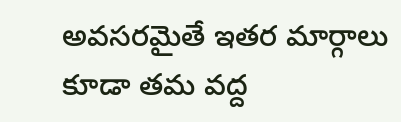అవసరమైతే ఇతర మార్గాలు కూడా తమ వద్ద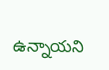ఉన్నాయని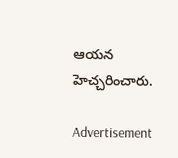ఆయన హెచ్చరించారు.

Advertisement